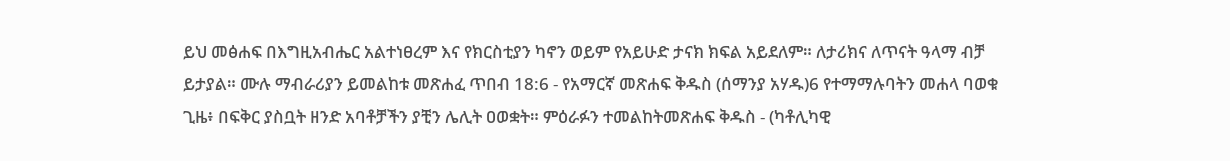ይህ መፅሐፍ በእግዚአብሔር አልተነፀረም እና የክርስቲያን ካኖን ወይም የአይሁድ ታናክ ክፍል አይደለም። ለታሪክና ለጥናት ዓላማ ብቻ ይታያል። ሙሉ ማብራሪያን ይመልከቱ መጽሐፈ ጥበብ 18:6 - የአማርኛ መጽሐፍ ቅዱስ (ሰማንያ አሃዱ)6 የተማማሉባትን መሐላ ባወቁ ጊዜ፥ በፍቅር ያስቧት ዘንድ አባቶቻችን ያቺን ሌሊት ዐወቋት። ምዕራፉን ተመልከትመጽሐፍ ቅዱስ - (ካቶሊካዊ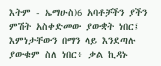እትም - ኤማሁስ)6 አባቶቻችን ያችን ምሽት አስቀድመው ያውቋት ነበር፤ እምነታቸውን በማን ላይ እንደጣሉ ያውቁም ስለ ነበር፥ ቃል ኪዳኑ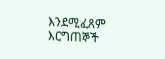እንደሚፈጸም እርግጠኞች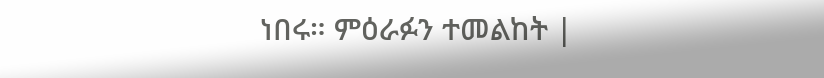ነበሩ። ምዕራፉን ተመልከት |